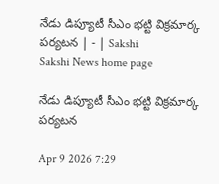నేడు డిప్యూటీ సీఎం భట్టి విక్రమార్క పర్యటన | - | Sakshi
Sakshi News home page

నేడు డిప్యూటీ సీఎం భట్టి విక్రమార్క పర్యటన

Apr 9 2026 7:29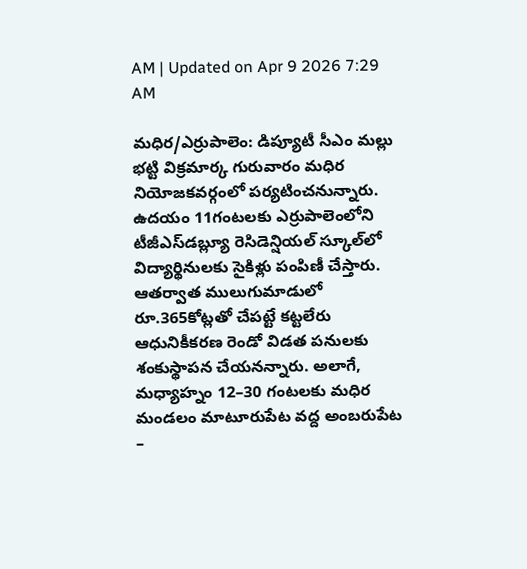AM | Updated on Apr 9 2026 7:29 AM

మధిర/ఎర్రుపాలెం: డిప్యూటీ సీఎం మల్లు భట్టి విక్రమార్క గురువారం మధిర నియోజకవర్గంలో పర్యటించనున్నారు. ఉదయం 11గంటలకు ఎర్రుపాలెంలోని టీజీఎస్‌డబ్ల్యూ రెసిడెన్షియల్‌ స్కూల్‌లో విద్యార్థినులకు సైకిళ్లు పంపిణీ చేస్తారు. ఆతర్వాత ములుగుమాడులో రూ.365కోట్లతో చేపట్టే కట్టలేరు ఆధునికీకరణ రెండో విడత పనులకు శంకుస్థాపన చేయనన్నారు. అలాగే, మధ్యాహ్నం 12–30 గంటలకు మధిర మండలం మాటూరుపేట వద్ద అంబరుపేట –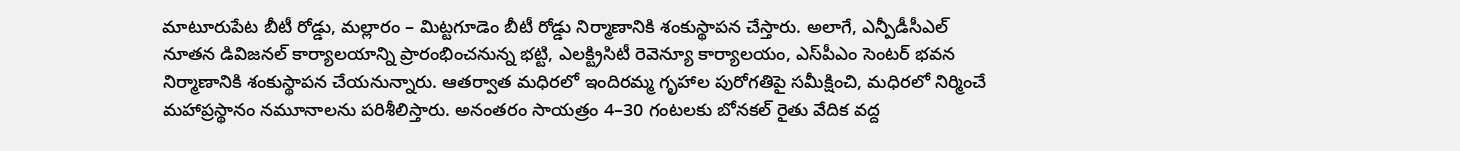మాటూరుపేట బీటీ రోడ్డు, మల్లారం – మిట్టగూడెం బీటీ రోడ్డు నిర్మాణానికి శంకుస్థాపన చేస్తారు. అలాగే, ఎన్పీడీసీఎల్‌ నూతన డివిజనల్‌ కార్యాలయాన్ని ప్రారంభించనున్న భట్టి, ఎలక్ట్రిసిటీ రెవెన్యూ కార్యాలయం, ఎస్‌పీఎం సెంటర్‌ భవన నిర్మాణానికి శంకుస్థాపన చేయనున్నారు. ఆతర్వాత మధిరలో ఇందిరమ్మ గృహాల పురోగతిపై సమీక్షించి, మధిరలో నిర్మించే మహాప్రస్థానం నమూనాలను పరిశీలిస్తారు. అనంతరం సాయత్రం 4–30 గంటలకు బోనకల్‌ రైతు వేదిక వద్ద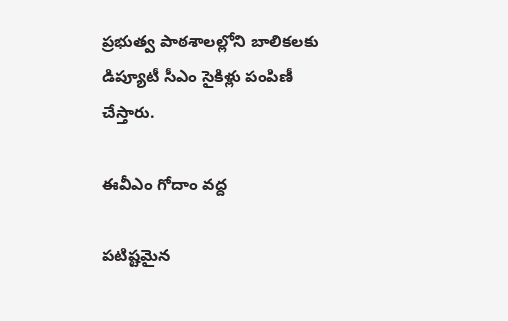ప్రభుత్వ పాఠశాలల్లోని బాలికలకు డిప్యూటీ సీఎం సైకిళ్లు పంపిణీ చేస్తారు.

ఈవీఎం గోదాం వద్ద

పటిష్టమైన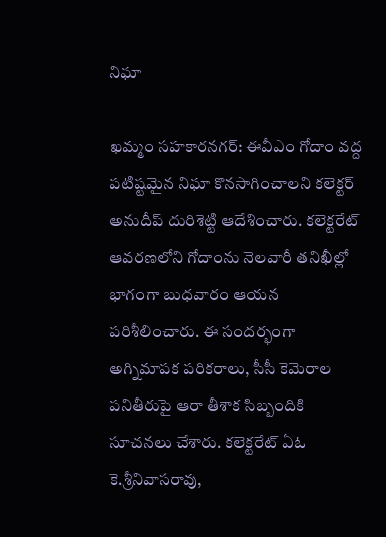నిఘా

ఖమ్మం సహకారనగర్‌: ఈవీఎం గోదాం వద్ద పటిష్టమైన నిఘా కొనసాగించాలని కలెక్టర్‌ అనుదీప్‌ దురిశెట్టి ఆదేశించారు. కలెక్టరేట్‌ ఆవరణలోని గోదాంను నెలవారీ తనిఖీల్లో భాగంగా బుధవారం ఆయన పరిశీలించారు. ఈ సందర్భంగా అగ్నిమాపక పరికరాలు, సీసీ కెమెరాల పనితీరుపై ఆరా తీశాక సిబ్బందికి సూచనలు చేశారు. కలెక్టరేట్‌ ఏఓ కె.శ్రీనివాసరావు,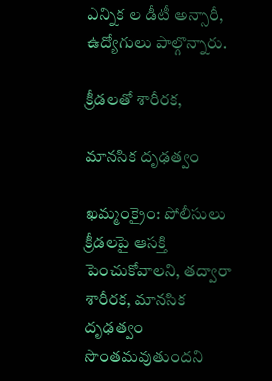ఎన్నిక ల డీటీ అన్సారీ, ఉద్యోగులు పాల్గొన్నారు.

క్రీడలతో శారీరక,

మానసిక దృఢత్వం

ఖమ్మంక్రైం: పోలీసులు క్రీడలపై ఆసక్తి పెంచుకోవాలని, తద్వారా శారీరక, మానసిక దృఢత్వం సొంతమవుతుందని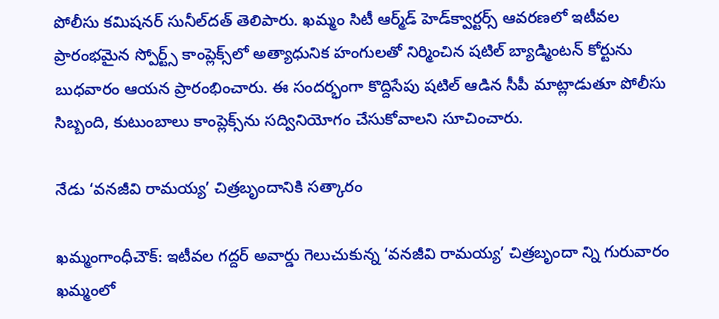పోలీసు కమిషనర్‌ సునీల్‌దత్‌ తెలిపారు. ఖమ్మం సిటీ ఆర్మ్‌డ్‌ హెడ్‌క్వార్టర్స్‌ ఆవరణలో ఇటీవల ప్రారంభమైన స్పోర్ట్స్‌ కాంప్లెక్స్‌లో అత్యాధునిక హంగులతో నిర్మించిన షటిల్‌ బ్యాడ్మింటన్‌ కోర్టును బుధవారం ఆయన ప్రారంభించారు. ఈ సందర్భంగా కొద్దిసేపు షటిల్‌ ఆడిన సీపీ మాట్లాడుతూ పోలీసు సిబ్బంది, కుటుంబాలు కాంప్లెక్స్‌ను సద్వినియోగం చేసుకోవాలని సూచించారు.

నేడు ‘వనజీవి రామయ్య’ చిత్రబృందానికి సత్కారం

ఖమ్మంగాంధీచౌక్‌: ఇటీవల గద్దర్‌ అవార్డు గెలుచుకున్న ‘వనజీవి రామయ్య’ చిత్రబృందా న్ని గురువారం ఖమ్మంలో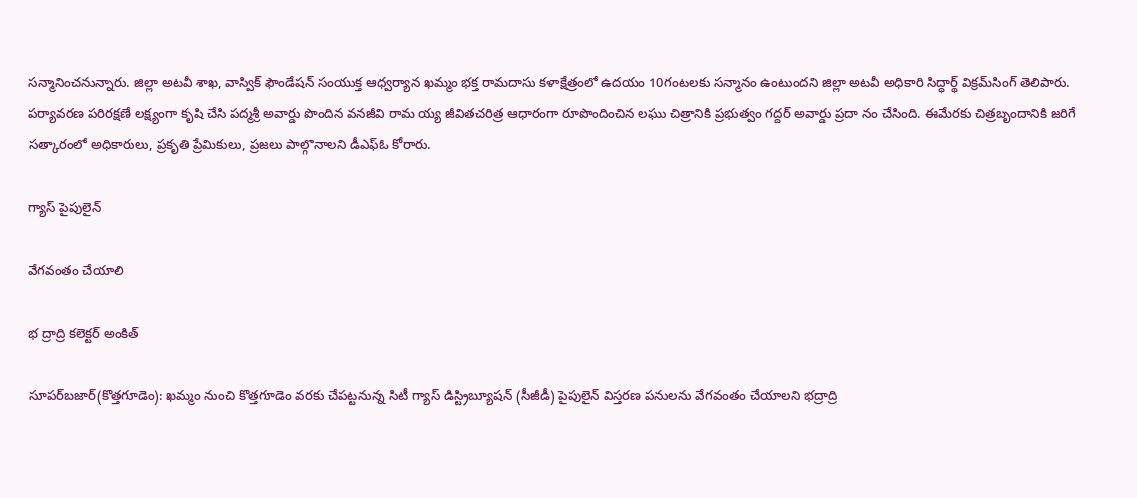సన్మానించనున్నారు. జిల్లా అటవీ శాఖ, వాస్విక్‌ ఫౌండేషన్‌ సంయుక్త ఆధ్వర్యాన ఖమ్మం భక్త రామదాసు కళాక్షేత్రంలో ఉదయం 10గంటలకు సన్మానం ఉంటుందని జిల్లా అటవీ అధికారి సిద్ధార్థ్‌ విక్రమ్‌సింగ్‌ తెలిపారు. పర్యావరణ పరిరక్షణే లక్ష్యంగా కృషి చేసి పద్మశ్రీ అవార్డు పొందిన వనజీవి రామ య్య జీవితచరిత్ర ఆధారంగా రూపొందించిన లఘు చిత్రానికి ప్రభుత్వం గద్దర్‌ అవార్డు ప్రదా నం చేసింది. ఈమేరకు చిత్రబృందానికి జరిగే సత్కారంలో అధికారులు, ప్రకృతి ప్రేమికులు, ప్రజలు పాల్గొనాలని డీఎఫ్‌ఓ కోరారు.

గ్యాస్‌ పైపులైన్‌

వేగవంతం చేయాలి

భ ద్రాద్రి కలెక్టర్‌ అంకిత్‌

సూపర్‌బజార్‌(కొత్తగూడెం): ఖమ్మం నుంచి కొత్తగూడెం వరకు చేపట్టనున్న సిటీ గ్యాస్‌ డిస్ట్రిబ్యూషన్‌ (సీజీడీ) పైపులైన్‌ విస్తరణ పనులను వేగవంతం చేయాలని భద్రాద్రి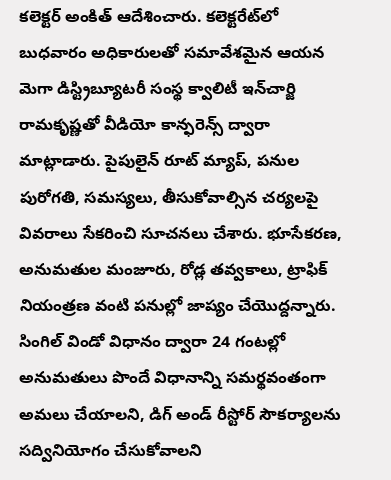కలెక్టర్‌ అంకిత్‌ ఆదేశించారు. కలెక్టరేట్‌లో బుధవారం అధికారులతో సమావేశమైన ఆయన మెగా డిస్ట్రిబ్యూటరీ సంస్థ క్వాలిటీ ఇన్‌చార్జి రామకృష్ణతో వీడియో కాన్ఫరెన్స్‌ ద్వారా మాట్లాడారు. పైపులైన్‌ రూట్‌ మ్యాప్‌, పనుల పురోగతి, సమస్యలు, తీసుకోవాల్సిన చర్యలపై వివరాలు సేకరించి సూచనలు చేశారు. భూసేకరణ, అనుమతుల మంజూరు, రోడ్ల తవ్వకాలు, ట్రాఫిక్‌ నియంత్రణ వంటి పనుల్లో జాప్యం చేయొద్దన్నారు. సింగిల్‌ విండో విధానం ద్వారా 24 గంటల్లో అనుమతులు పొందే విధానాన్ని సమర్థవంతంగా అమలు చేయాలని, డిగ్‌ అండ్‌ రీస్టోర్‌ సౌకర్యాలను సద్వినియోగం చేసుకోవాలని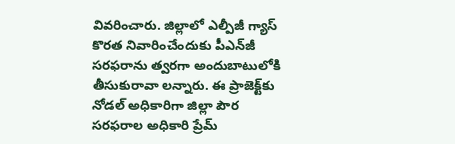వివరించారు. జిల్లాలో ఎల్పీజీ గ్యాస్‌ కొరత నివారించేందుకు పీఎన్‌జీ సరఫరాను త్వరగా అందుబాటులోకి తీసుకురావా లన్నారు. ఈ ప్రాజెక్ట్‌కు నోడల్‌ అధికారిగా జిల్లా పౌర సరఫరాల అధికారి ప్రేమ్‌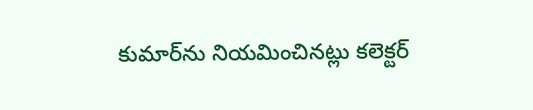కుమార్‌ను నియమించినట్లు కలెక్టర్‌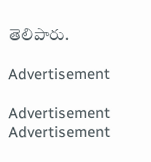తెలిపారు.

Advertisement

Advertisement
Advertisement